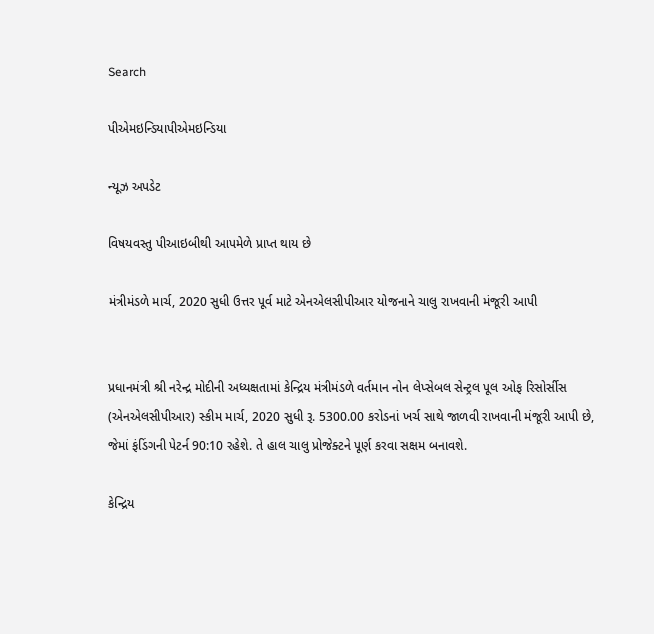Search

પીએમઇન્ડિયાપીએમઇન્ડિયા

ન્યૂઝ અપડેટ

વિષયવસ્તુ પીઆઇબીથી આપમેળે પ્રાપ્ત થાય છે

મંત્રીમંડળે માર્ચ, 2020 સુધી ઉત્તર પૂર્વ માટે એનએલસીપીઆર યોજનાને ચાલુ રાખવાની મંજૂરી આપી


પ્રધાનમંત્રી શ્રી નરેન્દ્ર મોદીની અધ્યક્ષતામાં કેન્દ્રિય મંત્રીમંડળે વર્તમાન નોન લેપ્સેબલ સેન્ટ્રલ પૂલ ઓફ રિસોર્સીસ (એનએલસીપીઆર) સ્કીમ માર્ચ, 2020 સુધી રૂ. 5300.00 કરોડનાં ખર્ચ સાથે જાળવી રાખવાની મંજૂરી આપી છે, જેમાં ફંડિંગની પેટર્ન 90:10 રહેશે. તે હાલ ચાલુ પ્રોજેક્ટને પૂર્ણ કરવા સક્ષમ બનાવશે.

કેન્દ્રિય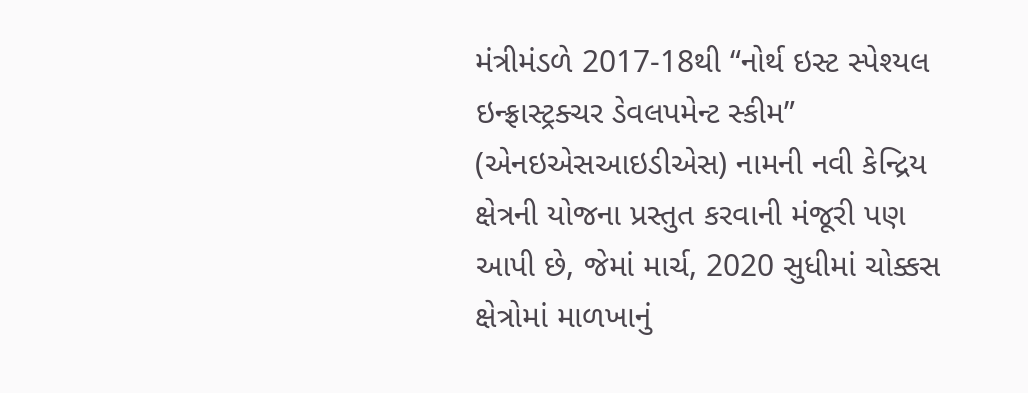મંત્રીમંડળે 2017-18થી “નોર્થ ઇસ્ટ સ્પેશ્યલ ઇન્ફ્રાસ્ટ્રક્ચર ડેવલપમેન્ટ સ્કીમ” (એનઇએસઆઇડીએસ) નામની નવી કેન્દ્રિય ક્ષેત્રની યોજના પ્રસ્તુત કરવાની મંજૂરી પણ આપી છે, જેમાં માર્ચ, 2020 સુધીમાં ચોક્કસ ક્ષેત્રોમાં માળખાનું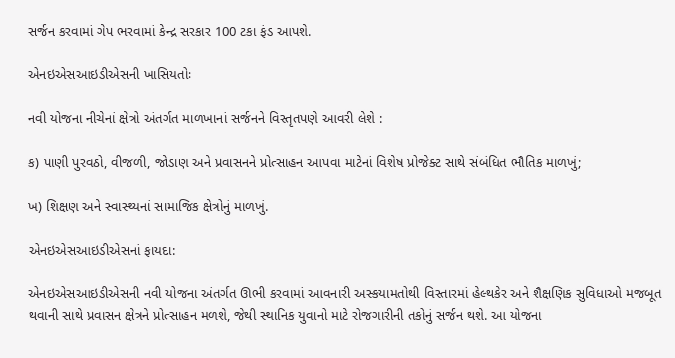સર્જન કરવામાં ગેપ ભરવામાં કેન્દ્ર સરકાર 100 ટકા ફંડ આપશે.

એનઇએસઆઇડીએસની ખાસિયતોઃ

નવી યોજના નીચેનાં ક્ષેત્રો અંતર્ગત માળખાનાં સર્જનને વિસ્તૃતપણે આવરી લેશે :

ક) પાણી પુરવઠો, વીજળી, જોડાણ અને પ્રવાસનને પ્રોત્સાહન આપવા માટેનાં વિશેષ પ્રોજેક્ટ સાથે સંબંધિત ભૌતિક માળખું;

ખ) શિક્ષણ અને સ્વાસ્થ્યનાં સામાજિક ક્ષેત્રોનું માળખું.

એનઇએસઆઇડીએસનાં ફાયદા:

એનઇએસઆઇડીએસની નવી યોજના અંતર્ગત ઊભી કરવામાં આવનારી અસ્કયામતોથી વિસ્તારમાં હેલ્થકેર અને શૈક્ષણિક સુવિધાઓ મજબૂત થવાની સાથે પ્રવાસન ક્ષેત્રને પ્રોત્સાહન મળશે, જેથી સ્થાનિક યુવાનો માટે રોજગારીની તકોનું સર્જન થશે. આ યોજના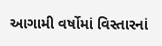આગામી વર્ષોમાં વિસ્તારનાં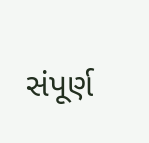સંપૂર્ણ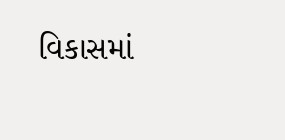વિકાસમાં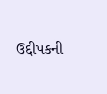ઉદ્દીપકની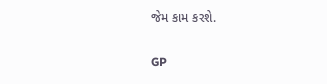જેમ કામ કરશે.

GP